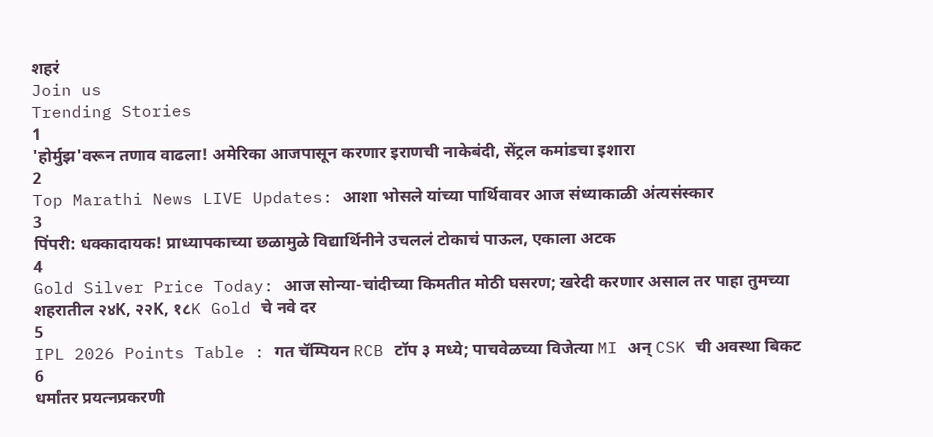शहरं
Join us
Trending Stories
1
'होर्मुझ'वरून तणाव वाढला! अमेरिका आजपासून करणार इराणची नाकेबंदी, सेंट्रल कमांडचा इशारा
2
Top Marathi News LIVE Updates: आशा भोसले यांच्या पार्थिवावर आज संध्याकाळी अंत्यसंस्कार
3
पिंपरी: धक्कादायक! प्राध्यापकाच्या छळामुळे विद्यार्थिनीने उचललं टोकाचं पाऊल, एकाला अटक
4
Gold Silver Price Today: आज सोन्या-चांदीच्या किमतीत मोठी घसरण; खरेदी करणार असाल तर पाहा तुमच्या शहरातील २४K, २२K, १८K Gold चे नवे दर
5
IPL 2026 Points Table : गत चॅम्पियन RCB टॉप ३ मध्ये; पाचवेळच्या विजेत्या MI अन् CSK ची अवस्था बिकट
6
धर्मांतर प्रयत्नप्रकरणी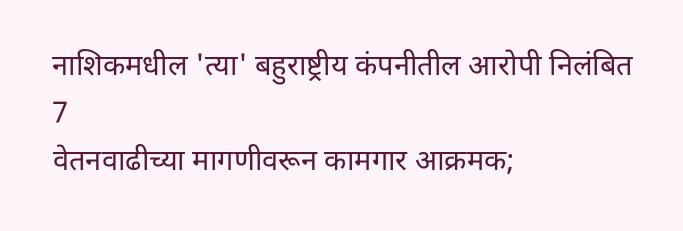नाशिकमधील 'त्या' बहुराष्ट्रीय कंपनीतील आरोपी निलंबित
7
वेतनवाढीच्या मागणीवरून कामगार आक्रमक;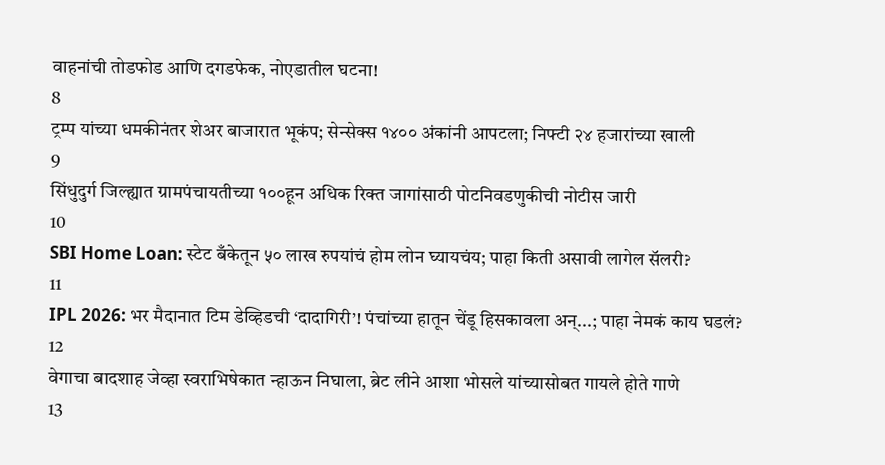वाहनांची तोडफोड आणि दगडफेक, नोएडातील घटना!
8
ट्रम्प यांच्या धमकीनंतर शेअर बाजारात भूकंप; सेन्सेक्स १४०० अंकांनी आपटला; निफ्टी २४ हजारांच्या खाली
9
सिंधुदुर्ग जिल्ह्यात ग्रामपंचायतीच्या १००हून अधिक रिक्त जागांसाठी पोटनिवडणुकीची नोटीस जारी
10
SBI Home Loan: स्टेट बँकेतून ५० लाख रुपयांचं होम लोन घ्यायचंय; पाहा किती असावी लागेल सॅलरी?
11
IPL 2026: भर मैदानात टिम डेव्हिडची ‘दादागिरी’! पंचांच्या हातून चेंडू हिसकावला अन्...; पाहा नेमकं काय घडलं?
12
वेगाचा बादशाह जेव्हा स्वराभिषेकात न्हाऊन निघाला, ब्रेट लीने आशा भोसले यांच्यासोबत गायले होते गाणे
13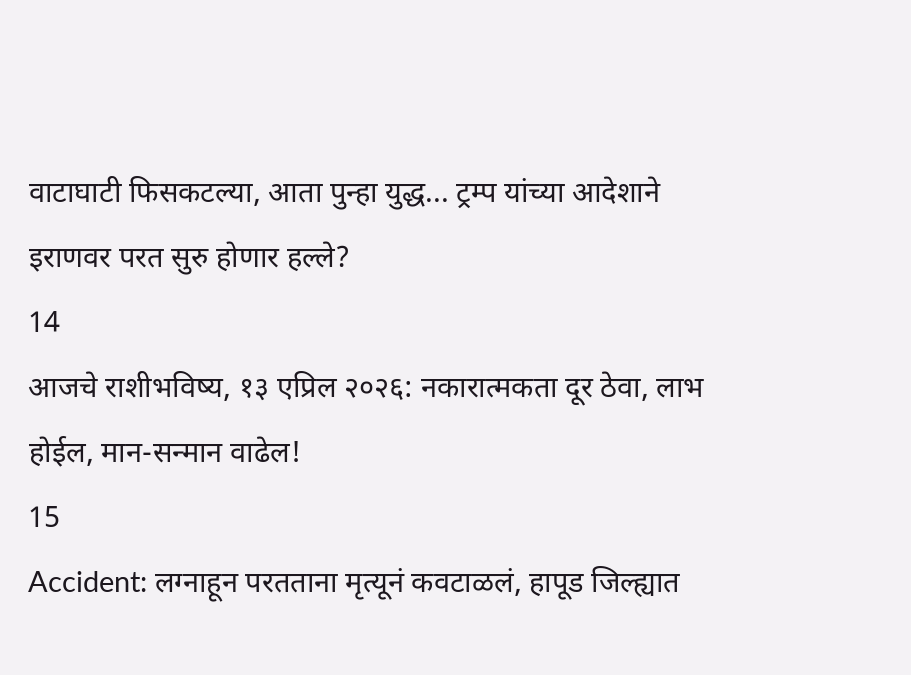वाटाघाटी फिसकटल्या, आता पुन्हा युद्ध... ट्रम्प यांच्या आदेशाने इराणवर परत सुरु होणार हल्ले?
14
आजचे राशीभविष्य, १३ एप्रिल २०२६: नकारात्मकता दूर ठेवा, लाभ होईल, मान-सन्मान वाढेल!
15
Accident: लग्नाहून परतताना मृत्यूनं कवटाळलं, हापूड जिल्ह्यात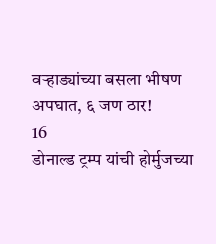वऱ्हाड्यांच्या बसला भीषण अपघात, ६ जण ठार!
16
डोनाल्ड ट्रम्प यांची होर्मुजच्या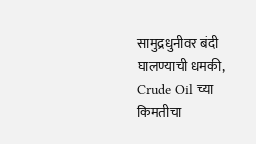सामुद्रधुनीवर बंदी घालण्याची धमकी, Crude Oil च्या किमतीचा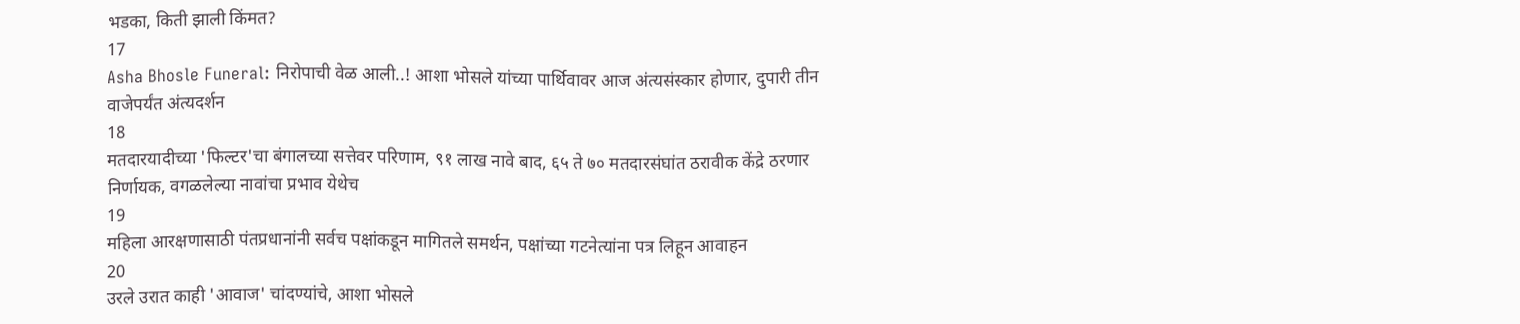भडका, किती झाली किंमत?
17
Asha Bhosle Funeral: निरोपाची वेळ आली..! आशा भोसले यांच्या पार्थिवावर आज अंत्यसंस्कार होणार, दुपारी तीन वाजेपर्यंत अंत्यदर्शन
18
मतदारयादीच्या 'फिल्टर'चा बंगालच्या सत्तेवर परिणाम, ९१ लाख नावे बाद, ६५ ते ७० मतदारसंघांत ठरावीक केंद्रे ठरणार निर्णायक, वगळलेल्या नावांचा प्रभाव येथेच
19
महिला आरक्षणासाठी पंतप्रधानांनी सर्वच पक्षांकडून मागितले समर्थन, पक्षांच्या गटनेत्यांना पत्र लिहून आवाहन
20
उरले उरात काही 'आवाज' चांदण्यांचे, आशा भोसले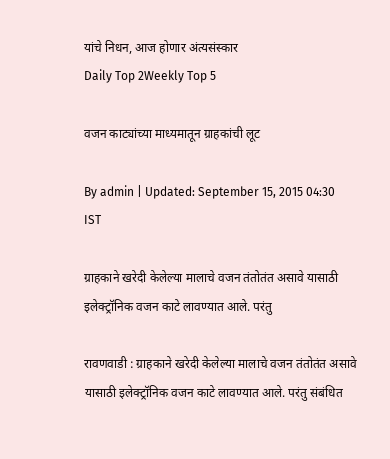यांचे निधन, आज होणार अंत्यसंस्कार
Daily Top 2Weekly Top 5

वजन काट्यांच्या माध्यमातून ग्राहकांची लूट

By admin | Updated: September 15, 2015 04:30 IST

ग्राहकाने खरेदी केलेल्या मालाचे वजन तंतोतंत असावे यासाठी इलेक्ट्रॉनिक वजन काटे लावण्यात आले. परंतु

रावणवाडी : ग्राहकाने खरेदी केलेल्या मालाचे वजन तंतोतंत असावे यासाठी इलेक्ट्रॉनिक वजन काटे लावण्यात आले. परंतु संबंधित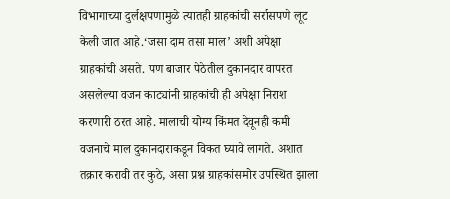विभागाच्या दुर्लक्षपणामुळे त्यातही ग्राहकांची सर्रासपणे लूट केली जात आहे.‘जसा दाम तसा माल’ अशी अपेक्षा ग्राहकांची असते. पण बाजार पेठेतील दुकानदार वापरत असलेल्या वजन काट्यांनी ग्राहकांची ही अपेक्षा निराश करणारी ठरत आहे. मालाची योग्य किंमत देवूनही कमी वजनाचे माल दुकानदाराकडून विकत घ्यावे लागते. अशात तक्रार करावी तर कुठे, असा प्रश्न ग्राहकांसमोर उपस्थित झाला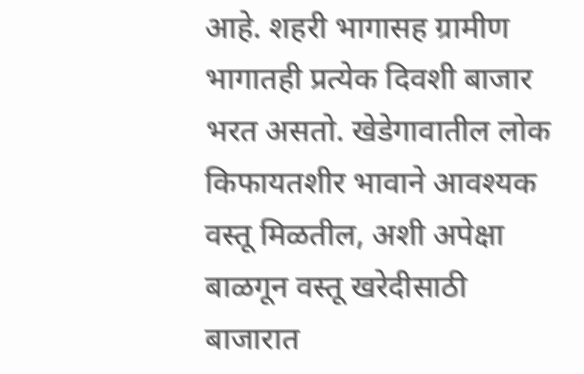आहे. शहरी भागासह ग्रामीण भागातही प्रत्येक दिवशी बाजार भरत असतो. खेडेगावातील लोक किफायतशीर भावाने आवश्यक वस्तू मिळतील, अशी अपेक्षा बाळगून वस्तू खरेदीसाठी बाजारात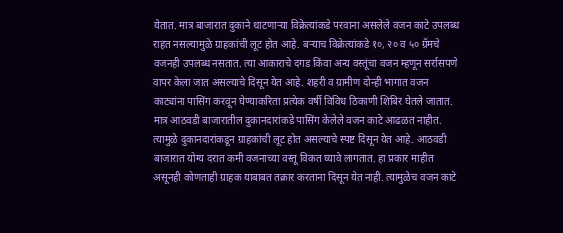येतात. मात्र बाजारात दुकाने थाटणाऱ्या विक्रेत्यांकडे परवाना असलेले वजन काटे उपलब्ध राहत नसल्यामुळे ग्राहकांची लूट होत आहे. बऱ्याच विक्रेत्यांकडे १०, २० व ५० ग्रॅमचे वजनही उपलब्ध नसतात. त्या आकाराचे दगड किंवा अन्य वस्तूंचा वजन म्हणून सर्रासपणे वापर केला जात असल्याचे दिसून येत आहे. शहरी व ग्रामीण दोन्ही भागात वजन काट्यांना पासिंग करवून घेण्याकरिता प्रत्येक वर्षी विविध ठिकाणी शिबिर घेतले जातात. मात्र आठवडी बाजारातील दुकानदारांकडे पासिंग केलेले वजन काटे आढळत नाहीत. त्यामुळे दुकानदारांकडून ग्राहकांची लूट होत असल्याचे स्पष्ट दिसून येत आहे. आठवडी बाजारात योग्य दरात कमी वजनाच्या वस्तू विकत घ्यावे लागतात. हा प्रकार माहीत असूनही कोणताही ग्राहक याबाबत तक्रार करताना दिसून येत नाही. त्यामुळेच वजन काटे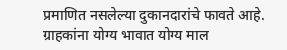प्रमाणित नसलेल्या दुकानदारांचे फावते आहे. ग्राहकांना योग्य भावात योग्य माल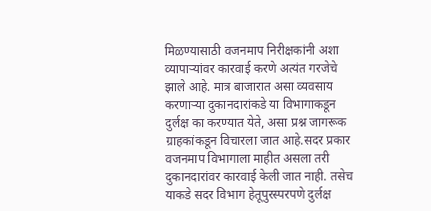मिळण्यासाठी वजनमाप निरीक्षकांनी अशा व्यापाऱ्यांवर कारवाई करणे अत्यंत गरजेचे झाले आहे. मात्र बाजारात असा व्यवसाय करणाऱ्या दुकानदारांकडे या विभागाकडून दुर्लक्ष का करण्यात येते, असा प्रश्न जागरूक ग्राहकांकडून विचारला जात आहे.सदर प्रकार वजनमाप विभागाला माहीत असला तरी दुकानदारांवर कारवाई केली जात नाही. तसेच याकडे सदर विभाग हेतूपुरस्परपणे दुर्लक्ष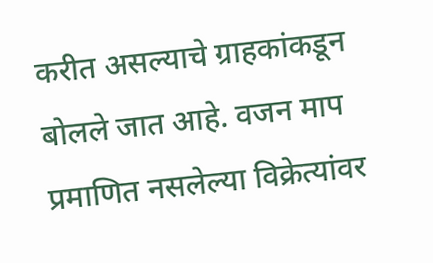करीत असल्याचे ग्राहकांकडून बोलले जात आहे. वजन माप प्रमाणित नसलेल्या विक्रेत्यांवर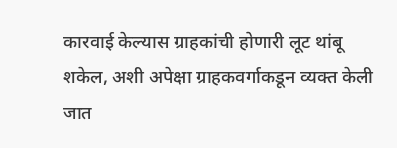कारवाई केल्यास ग्राहकांची होणारी लूट थांबू शकेल, अशी अपेक्षा ग्राहकवर्गाकडून व्यक्त केली जात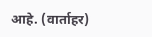आहे. (वार्ताहर)